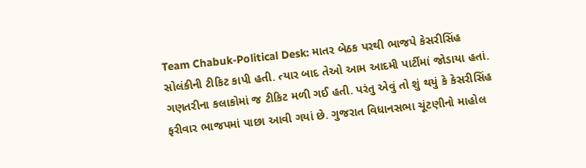Team Chabuk-Political Desk: માતર બેઠક પરથી ભાજપે કેસરીસિંહ સોલંકીની ટીકિટ કાપી હતી. ત્યાર બાદ તેઓ આમ આદમી પાર્ટીમાં જોડાયા હતાં. ગણતરીના કલાકોમાં જ ટીકિટ મળી ગઈ હતી. પરંતુ એવું તો શું થયું કે કેસરીસિંહ ફરીવાર ભાજપમાં પાછા આવી ગયાં છે. ગુજરાત વિધાનસભા ચૂંટણીનો માહોલ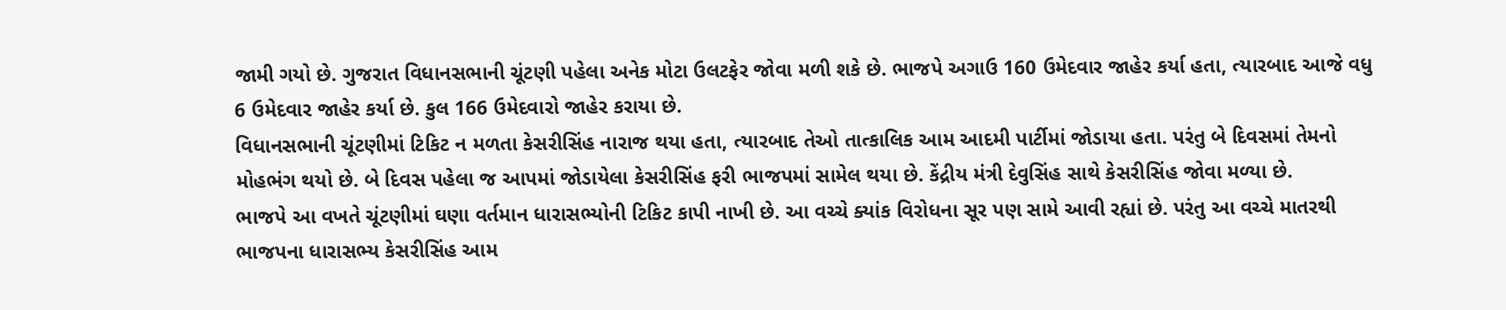જામી ગયો છે. ગુજરાત વિધાનસભાની ચૂંટણી પહેલા અનેક મોટા ઉલટફેર જોવા મળી શકે છે. ભાજપે અગાઉ 160 ઉમેદવાર જાહેર કર્યા હતા, ત્યારબાદ આજે વધુ 6 ઉમેદવાર જાહેર કર્યા છે. કુલ 166 ઉમેદવારો જાહેર કરાયા છે.
વિધાનસભાની ચૂંટણીમાં ટિકિટ ન મળતા કેસરીસિંહ નારાજ થયા હતા, ત્યારબાદ તેઓ તાત્કાલિક આમ આદમી પાર્ટીમાં જોડાયા હતા. પરંતુ બે દિવસમાં તેમનો મોહભંગ થયો છે. બે દિવસ પહેલા જ આપમાં જોડાયેલા કેસરીસિંહ ફરી ભાજપમાં સામેલ થયા છે. કેંદ્રીય મંત્રી દેવુસિંહ સાથે કેસરીસિંહ જોવા મળ્યા છે.
ભાજપે આ વખતે ચૂંટણીમાં ઘણા વર્તમાન ધારાસભ્યોની ટિકિટ કાપી નાખી છે. આ વચ્ચે ક્યાંક વિરોધના સૂર પણ સામે આવી રહ્યાં છે. પરંતુ આ વચ્ચે માતરથી ભાજપના ધારાસભ્ય કેસરીસિંહ આમ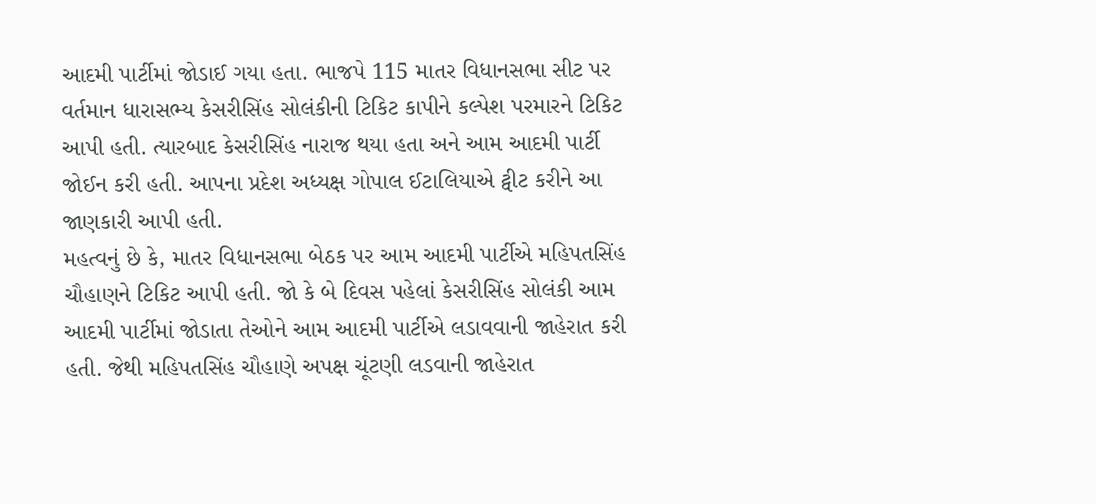આદમી પાર્ટીમાં જોડાઈ ગયા હતા. ભાજપે 115 માતર વિધાનસભા સીટ પર વર્તમાન ધારાસભ્ય કેસરીસિંહ સોલંકીની ટિકિટ કાપીને કલ્પેશ પરમારને ટિકિટ આપી હતી. ત્યારબાદ કેસરીસિંહ નારાજ થયા હતા અને આમ આદમી પાર્ટી જોઈન કરી હતી. આપના પ્રદેશ અધ્યક્ષ ગોપાલ ઈટાલિયાએ ટ્વીટ કરીને આ જાણકારી આપી હતી.
મહત્વનું છે કે, માતર વિધાનસભા બેઠક પર આમ આદમી પાર્ટીએ મહિપતસિંહ ચૌહાણને ટિકિટ આપી હતી. જો કે બે દિવસ પહેલાં કેસરીસિંહ સોલંકી આમ આદમી પાર્ટીમાં જોડાતા તેઓને આમ આદમી પાર્ટીએ લડાવવાની જાહેરાત કરી હતી. જેથી મહિપતસિંહ ચૌહાણે અપક્ષ ચૂંટણી લડવાની જાહેરાત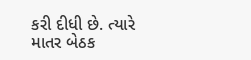કરી દીધી છે. ત્યારે માતર બેઠક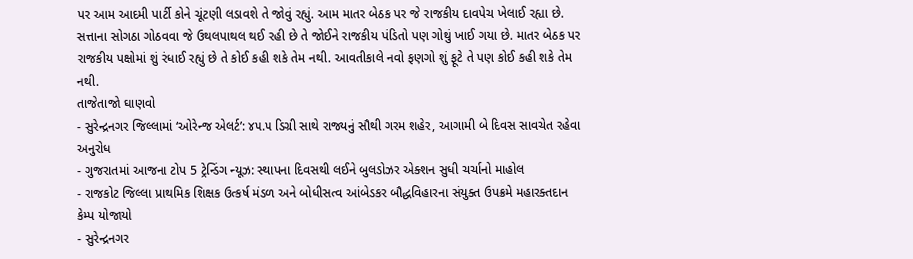પર આમ આદમી પાર્ટી કોને ચૂંટણી લડાવશે તે જોવું રહ્યું. આમ માતર બેઠક પર જે રાજકીય દાવપેચ ખેલાઈ રહ્યા છે. સત્તાના સોગઠા ગોઠવવા જે ઉથલપાથલ થઈ રહી છે તે જોઈને રાજકીય પંડિતો પણ ગોથું ખાઈ ગયા છે. માતર બેઠક પર રાજકીય પક્ષોમાં શું રંધાઈ રહ્યું છે તે કોઈ કહી શકે તેમ નથી. આવતીકાલે નવો ફણગો શું ફૂટે તે પણ કોઈ કહી શકે તેમ નથી.
તાજેતાજો ઘાણવો
- સુરેન્દ્રનગર જિલ્લામાં ‘ઓરેન્જ એલર્ટ’: ૪૫.૫ ડિગ્રી સાથે રાજ્યનું સૌથી ગરમ શહેર, આગામી બે દિવસ સાવચેત રહેવા અનુરોધ
- ગુજરાતમાં આજના ટોપ 5 ટ્રેન્ડિંગ ન્યૂઝ: સ્થાપના દિવસથી લઈને બુલડોઝર એક્શન સુધી ચર્ચાનો માહોલ
- રાજકોટ જિલ્લા પ્રાથમિક શિક્ષક ઉત્કર્ષ મંડળ અને બોધીસત્વ આંબેડકર બૌદ્ધવિહારના સંયુક્ત ઉપક્રમે મહારક્તદાન કેમ્પ યોજાયો
- સુરેન્દ્રનગર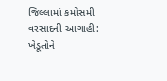જિલ્લામાં કમોસમી વરસાદની આગાહી: ખેડૂતોને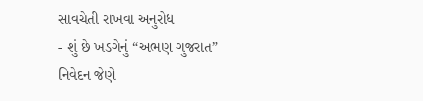સાવચેતી રાખવા અનુરોધ
- શું છે ખડગેનું “અભણ ગુજરાત” નિવેદન જેણે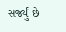સર્જ્યું છે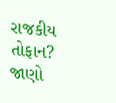રાજકીય તોફાન? જાણો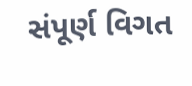સંપૂર્ણ વિગત